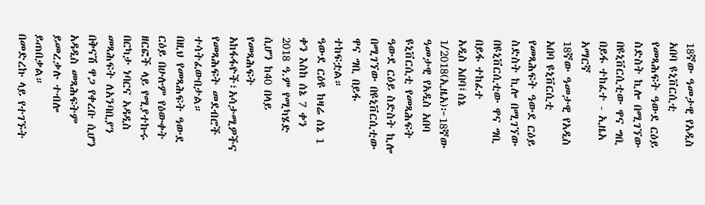18ኛው ዓመታዊ የአዲስ አበባ ዩኒቨርሲቲ የመጻሕፍት ዓውደ ርዕይ ስድስት ኪሎ በሚገኘው በዩኒቨርሲቲው ዋና ግቢ በይፋ ተከፈተ - ኢዜአ አማርኛ
18ኛው ዓመታዊ የአዲስ አበባ ዩኒቨርሲቲ የመጻሕፍት ዓውደ ርዕይ ስድስት ኪሎ በሚገኘው በዩኒቨርሲቲው ዋና ግቢ በይፋ ተከፈተ
አዲስ አበባ፤ሰኔ 1/2018(ኢዜአ)፦18ኛው ዓመታዊ የአዲስ አበባ ዩኒቨርሲቲ የመጻሕፍት ዓውደ ርዕይ ስድስት ኪሎ በሚገኘው በዩኒቨርሲቲው ዋና ግቢ በይፋ ተከፍቷል።
ዓውደ ርዕዩ ከዛሬ ሰኔ 1 ቀን እስከ ሰኔ 7 ቀን 2018 ዓ.ም የሚካሄድ ሲሆን ከ40 በላይ የመጻሕፍት አከፋፋዮች፣አሳታሚዎችና የመጻሕፍት መደብሮች ተሳትፈውበታል።
በዚህ የመጻሕፍት ዓውደ ርዕይ በሁሉም የዕውቀት ዘርፎች ላይ የሚያተኩሩ በርካታ ነባርና አዳዲስ መጻሕፍት ለአንባቢያን በቅናሽ ዋጋ የቀረቡ ሲሆን አዳዲስ መጻሕፍትም ይመረቃሉ ተብሎ ይጠበቃል።
በመድረኩ ላይ የተገኙት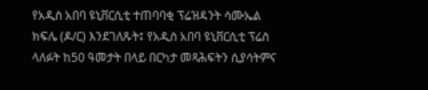የአዲስ አበባ ዩኒቨርሲቲ ተጠባባቂ ፕሬዝዳንት ሳሙኤል ክፍሌ (ዶ/ር) እንደገለጹት፤ የአዲስ አበባ ዩኒቨርሲቲ ፕሬስ ላለፉት ከ50 ዓመታት በላይ በርካታ መጻሕፍትን ሲያሳትምና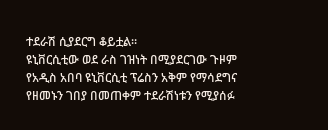ተደራሽ ሲያደርግ ቆይቷል።
ዩኒቨርሲቲው ወደ ራስ ገዝነት በሚያደርገው ጉዞም የአዲስ አበባ ዩኒቨርሲቲ ፕሬስን አቅም የማሳደግና የዘመኑን ገበያ በመጠቀም ተደራሽነቱን የሚያሰፉ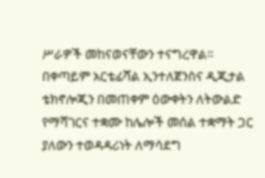ሥራዎች መከናወናቸውን ተናግረዋል።
በቀጣይም አርቴፊሻል ኢንተለጀንስና ዲጂታል ቴክኖሎጂን በመጠቀም ዕውቀትን ለትውልድ የማሻገርና ተቋሙ ከሌሎች መሰል ተቋማት ጋር ያለውን ተወዳዳሪነት ለማሳደግ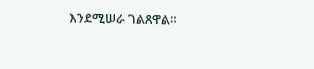እንደሚሠራ ገልጸዋል።